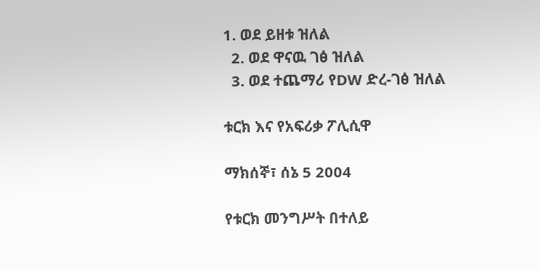1. ወደ ይዘቱ ዝለል
  2. ወደ ዋናዉ ገፅ ዝለል
  3. ወደ ተጨማሪ የDW ድረ-ገፅ ዝለል

ቱርክ እና የአፍሪቃ ፖሊሲዋ

ማክሰኞ፣ ሰኔ 5 2004

የቱርክ መንግሥት በተለይ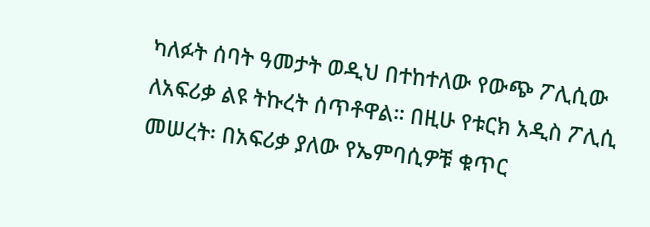ካለፉት ሰባት ዓመታት ወዲህ በተከተለው የውጭ ፖሊሲው ለአፍሪቃ ልዩ ትኩረት ሰጥቶዋል። በዚሁ የቱርክ አዲስ ፖሊሲ መሠረት፡ በአፍሪቃ ያለው የኤምባሲዎቹ ቁጥር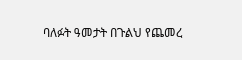ባለፉት ዓመታት በጉልህ የጨመረ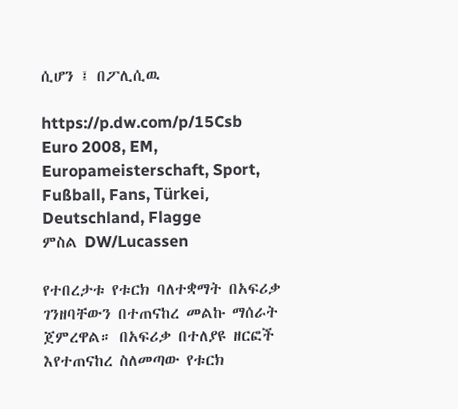ሲሆን ፤ በፖሊሲዉ

https://p.dw.com/p/15Csb
Euro 2008, EM, Europameisterschaft, Sport, Fußball, Fans, Türkei, Deutschland, Flagge
ምስል DW/Lucassen

የተበረታቱ የቱርክ ባለተቋማት በአፍሪቃ ገንዘባቸውን በተጠናከረ መልኩ ማሰራት ጀምረዋል። በአፍሪቃ በተለያዩ ዘርፎች እየተጠናከረ ስለመጣው የቱርክ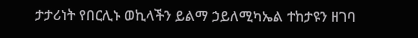ታታሪነት የበርሊኑ ወኪላችን ይልማ ኃይለሚካኤል ተከታዩን ዘገባ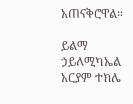አጠናቅሮዋል።

ይልማ ኃይለሚካኤል
አርያም ተክሌ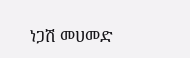ነጋሽ መሀመድ